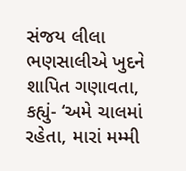સંજય લીલા ભણસાલીએ ખુદને શાપિત ગણાવતા, કહ્યું- ‘અમે ચાલમાં રહેતા, મારાં મમ્મી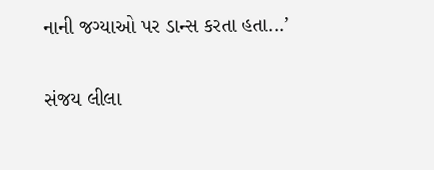નાની જગ્યાઓ પર ડાન્સ કરતા હતા...’

સંજય લીલા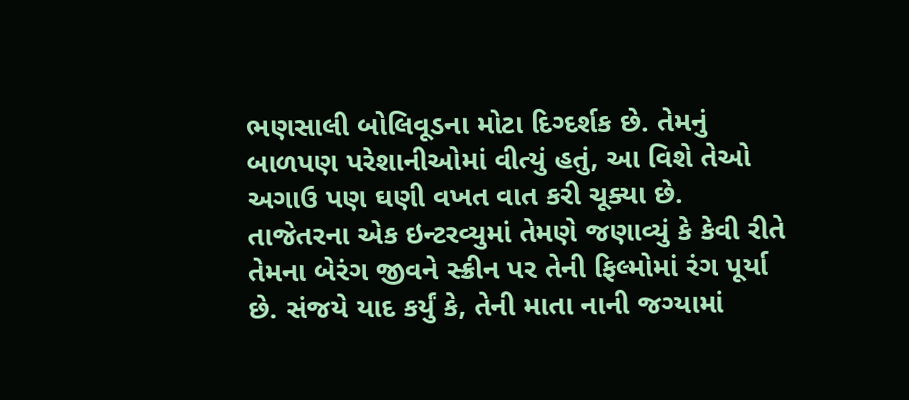ભણસાલી બોલિવૂડના મોટા દિગ્દર્શક છે. તેમનું બાળપણ પરેશાનીઓમાં વીત્યું હતું, આ વિશે તેઓ અગાઉ પણ ઘણી વખત વાત કરી ચૂક્યા છે. તાજેતરના એક ઇન્ટરવ્યુમાં તેમણે જણાવ્યું કે કેવી રીતે તેમના બેરંગ જીવને સ્ક્રીન પર તેની ફિલ્મોમાં રંગ પૂર્યા છે. સંજયે યાદ કર્યું કે, તેની માતા નાની જગ્યામાં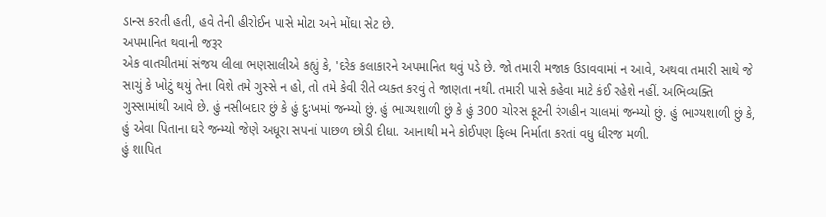ડાન્સ કરતી હતી, હવે તેની હીરોઈન પાસે મોટા અને મોંઘા સેટ છે.
અપમાનિત થવાની જરૂર
એક વાતચીતમાં સંજય લીલા ભણસાલીએ કહ્યું કે, 'દરેક કલાકારને અપમાનિત થવું પડે છે. જો તમારી મજાક ઉડાવવામાં ન આવે, અથવા તમારી સાથે જે સાચું કે ખોટું થયું તેના વિશે તમે ગુસ્સે ન હો, તો તમે કેવી રીતે વ્યક્ત કરવું તે જાણતા નથી. તમારી પાસે કહેવા માટે કંઈ રહેશે નહીં. અભિવ્યક્તિ ગુસ્સામાંથી આવે છે. હું નસીબદાર છું કે હું દુઃખમાં જન્મ્યો છું. હું ભાગ્યશાળી છું કે હું 300 ચોરસ ફૂટની રંગહીન ચાલમાં જન્મ્યો છું. હું ભાગ્યશાળી છું કે, હું એવા પિતાના ઘરે જન્મ્યો જેણે અધૂરા સપનાં પાછળ છોડી દીધા. આનાથી મને કોઈપણ ફિલ્મ નિર્માતા કરતાં વધુ ધીરજ મળી.
હું શાપિત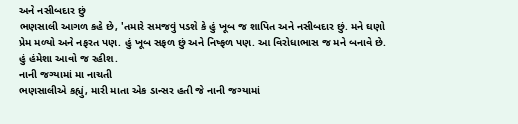અને નસીબદાર છું
ભણસાલી આગળ કહે છે, 'તમારે સમજવું પડશે કે હું ખૂબ જ શાપિત અને નસીબદાર છું. મને ઘણો પ્રેમ મળ્યો અને નફરત પણ. હું ખૂબ સફળ છું અને નિષ્ફળ પણ. આ વિરોધાભાસ જ મને બનાવે છે. હું હંમેશા આવો જ રહીશ.
નાની જગ્યામાં મા નાચતી
ભણસાલીએ કહ્યું, મારી માતા એક ડાન્સર હતી જે નાની જગ્યામાં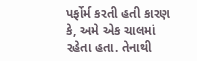પર્ફોર્મ કરતી હતી કારણ કે, અમે એક ચાલમાં રહેતા હતા. તેનાથી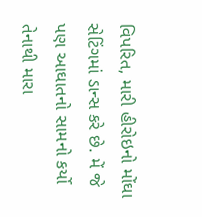વિપરિત, મારી હીરોઇનો મોંઘા સેટિંગમાં ડાન્સ કરે છે. મેં જે પણ આઘાતનો સામનો કર્યો તેનાથી મારા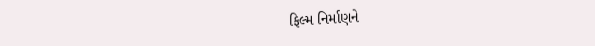ફિલ્મ નિર્માણને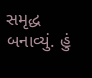સમૃદ્ધ બનાવ્યું. હું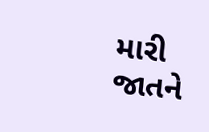મારી જાતને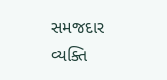સમજદાર વ્યક્તિ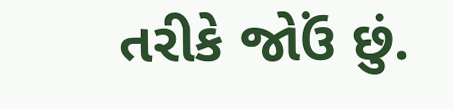તરીકે જોઉં છું.